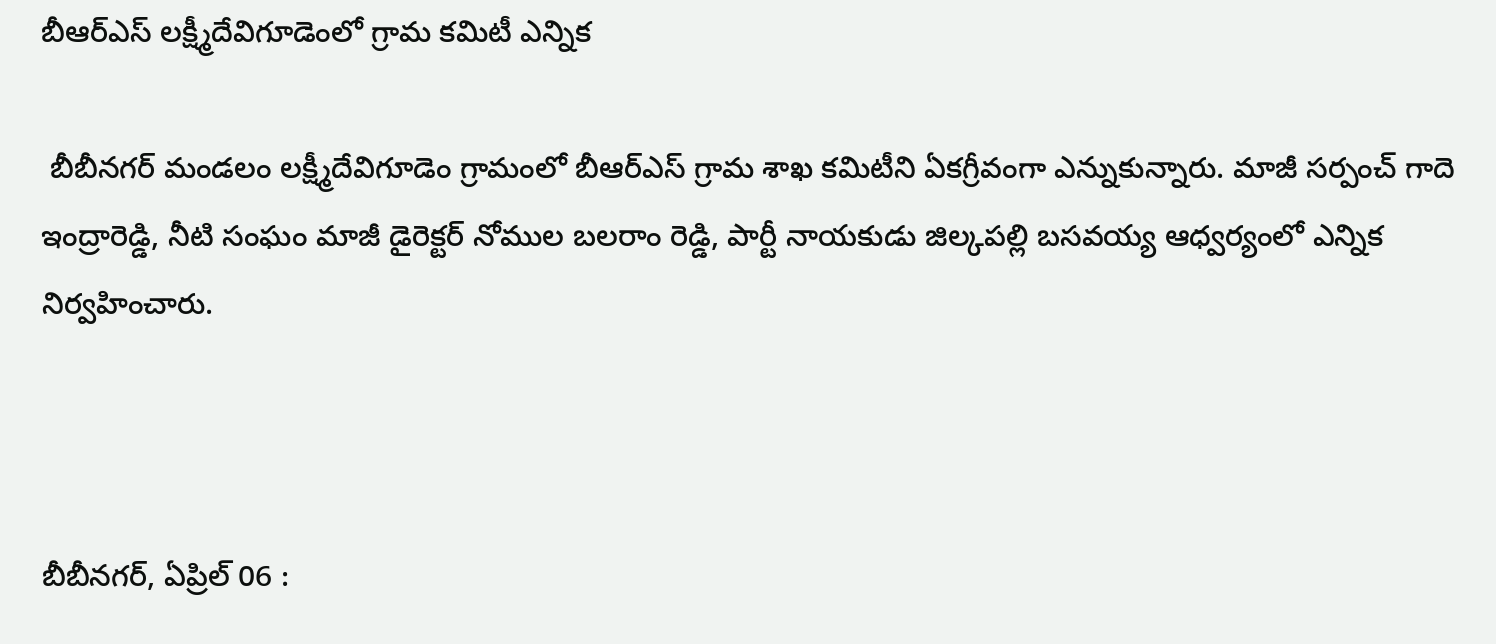బీఆర్‌ఎస్ లక్ష్మీదేవిగూడెంలో గ్రామ కమిటీ ఎన్నిక

 బీబీనగర్ మండలం లక్ష్మీదేవిగూడెం గ్రామంలో బీఆర్‌ఎస్ గ్రామ శాఖ కమిటీని ఏకగ్రీవంగా ఎన్నుకున్నారు. మాజీ సర్పంచ్ గాదె ఇంద్రారెడ్డి, నీటి సంఘం మాజీ డైరెక్టర్ నోముల బలరాం రెడ్డి, పార్టీ నాయకుడు జిల్కపల్లి బసవయ్య ఆధ్వర్యంలో ఎన్నిక నిర్వహించారు.



బీబీనగర్, ఏప్రిల్ 06 :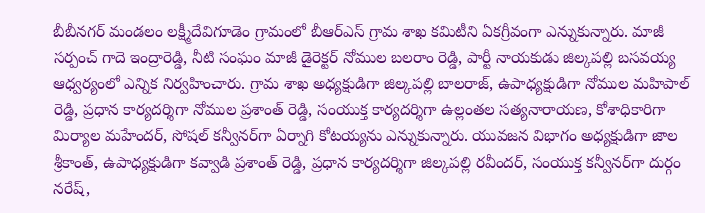బీబీనగర్ మండలం లక్ష్మీదేవిగూడెం గ్రామంలో బీఆర్‌ఎస్ గ్రామ శాఖ కమిటీని ఏకగ్రీవంగా ఎన్నుకున్నారు. మాజీ సర్పంచ్ గాదె ఇంద్రారెడ్డి, నీటి సంఘం మాజీ డైరెక్టర్ నోముల బలరాం రెడ్డి, పార్టీ నాయకుడు జిల్కపల్లి బసవయ్య ఆధ్వర్యంలో ఎన్నిక నిర్వహించారు. గ్రామ శాఖ అధ్యక్షుడిగా జిల్కపల్లి బాలరాజ్, ఉపాధ్యక్షుడిగా నోముల మహిపాల్ రెడ్డి, ప్రధాన కార్యదర్శిగా నోముల ప్రశాంత్ రెడ్డి, సంయుక్త కార్యదర్శిగా ఉల్లంతల సత్యనారాయణ, కోశాధికారిగా మిర్యాల మహేందర్, సోషల్ కన్వీనర్‌గా ఏర్నాగి కోటయ్యను ఎన్నుకున్నారు. యువజన విభాగం అధ్యక్షుడిగా జాల శ్రీకాంత్, ఉపాధ్యక్షుడిగా కవ్వాడి ప్రశాంత్ రెడ్డి, ప్రధాన కార్యదర్శిగా జిల్కపల్లి రవీందర్, సంయుక్త కన్వీనర్‌గా దుర్గం నరేష్,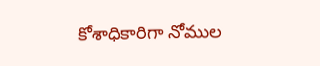కోశాధికారిగా నోముల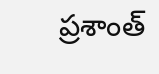ప్రశాంత్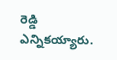రెడ్డి ఎన్నికయ్యారు.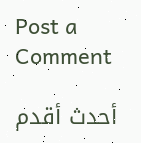Post a Comment

أحدث أقدم